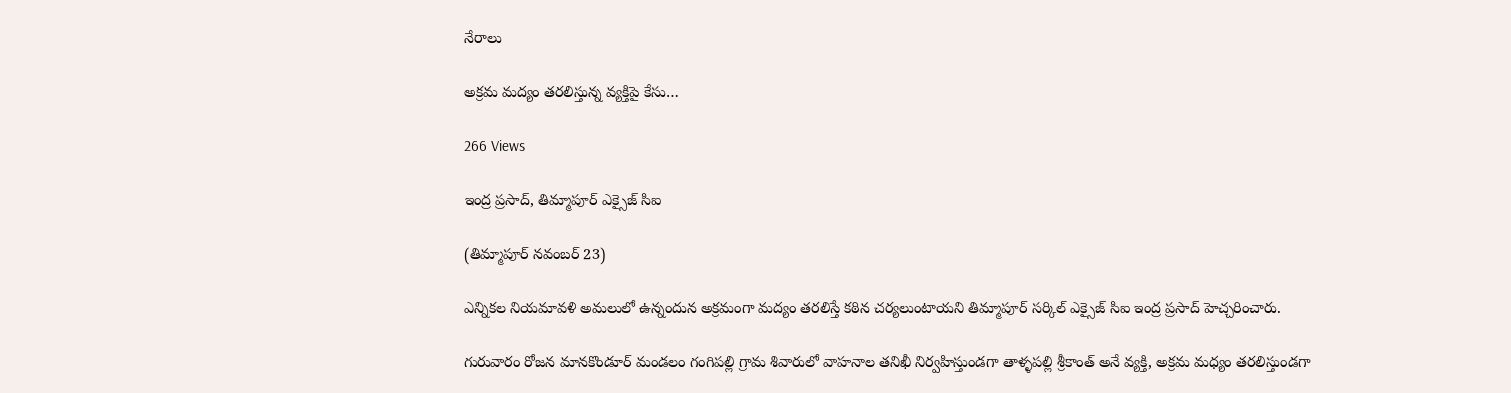నేరాలు

అక్రమ మద్యం తరలిస్తున్న వ్యక్తిపై కేసు…

266 Views

ఇంద్ర ప్రసాద్, తిమ్మాపూర్ ఎక్సైజ్ సిఐ

(తిమ్మాపూర్ నవంబర్ 23)

ఎన్నికల నియమావళి అమలులో ఉన్నందున అక్రమంగా మద్యం తరలిస్తే కఠిన చర్యలుంటాయని తిమ్మాపూర్ సర్కిల్ ఎక్సైజ్ సిఐ ఇంద్ర ప్రసాద్ హెచ్చరించారు.

గురువారం రోజన మానకొండూర్ మండలం గంగిపల్లి గ్రామ శివారులో వాహనాల తనిఖీ నిర్వహిస్తుండగా తాళ్ళపల్లి శ్రీకాంత్ అనే వ్యక్తి, అక్రమ మధ్యం తరలిస్తుండగా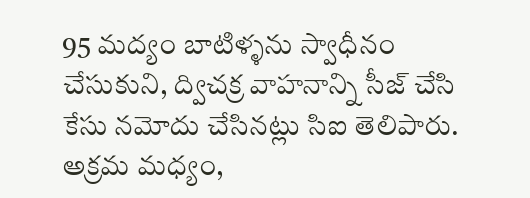95 మద్యం బాటిళ్ళను స్వాధీనం చేసుకుని, ద్విచక్ర వాహనాన్ని సీజ్ చేసి కేసు నమోదు చేసినట్లు సిఐ తెలిపారు. అక్రమ మధ్యం,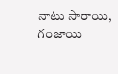నాటు సారాయి, గంజాయి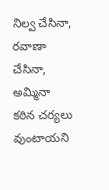నిల్వ చేసినా, రవాణా చేసినా, అమ్మినా కఠిన చర్యలు వుంటాయని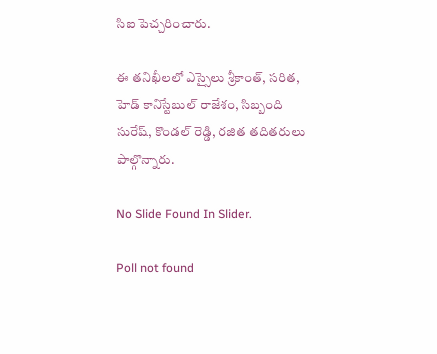సిఐ పెచ్చరించారు.

ఈ తనిఖీలలో ఎస్సైలు శ్రీకాంత్, సరిత, హెడ్ కానిస్టేబుల్ రాజేశం, సిబ్బంది సురేష్, కొండల్ రెడ్డి, రజిత తదితరులు పాల్గొన్నారు.

No Slide Found In Slider.

Poll not found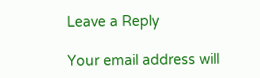Leave a Reply

Your email address will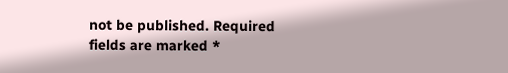not be published. Required fields are marked *